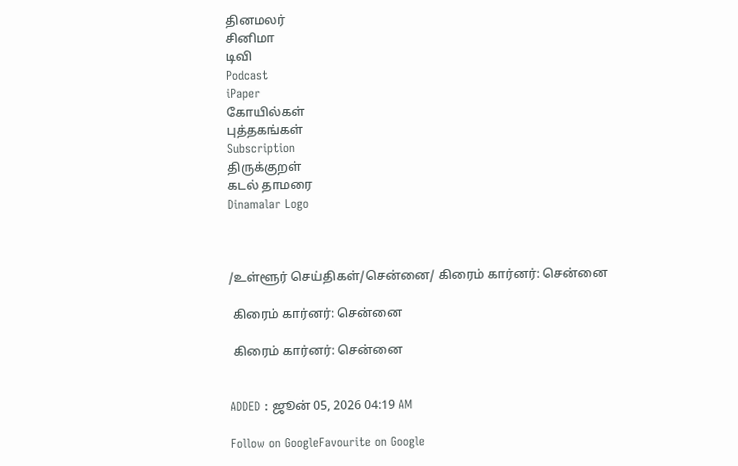தினமலர்
சினிமா
டிவி
Podcast
iPaper
கோயில்கள்
புத்தகங்கள்
Subscription
திருக்குறள்
கடல் தாமரை
Dinamalar Logo



/உள்ளூர் செய்திகள்/சென்னை/ கிரைம் கார்னர்: சென்னை

 கிரைம் கார்னர்: சென்னை

 கிரைம் கார்னர்: சென்னை


ADDED : ஜூன் 05, 2026 04:19 AM

Follow on GoogleFavourite on Google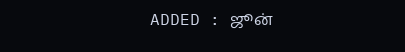ADDED : ஜூன்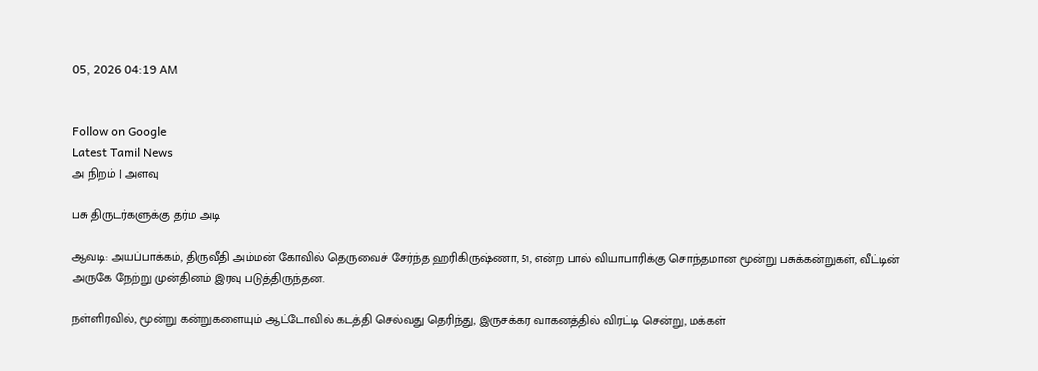05, 2026 04:19 AM


Follow on Google
Latest Tamil News
அ நிறம் | அளவு

பசு திருடர்களுக்கு தர்ம அடி

ஆவடி: அயப்பாக்கம், திருவீதி அம்மன் கோவில் தெருவைச் சேர்ந்த ஹரிகிருஷ்ணா, 51, என்ற பால் வியாபாரிக்கு சொந்தமான மூன்று பசுக்கன்றுகள், வீட்டின் அருகே நேற்று முன்தினம் இரவு படுத்திருந்தன.

நள்ளிரவில், மூன்று கன்றுகளையும் ஆட்டோவில் கடத்தி செல்வது தெரிந்து, இருசக்கர வாகனத்தில் விரட்டி சென்று, மக்கள்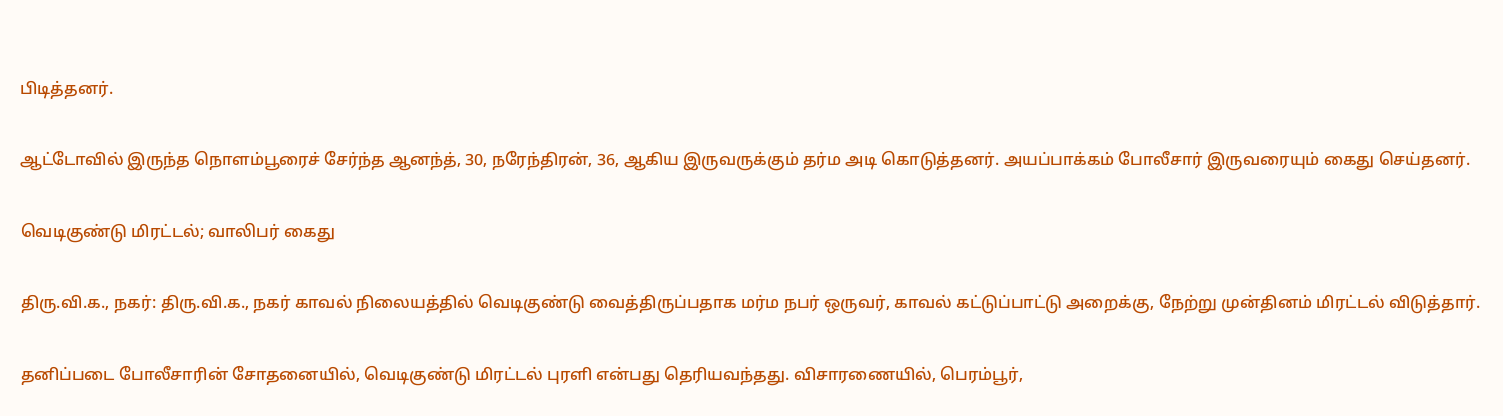பிடித்தனர்.

ஆட்டோவில் இருந்த நொளம்பூரைச் சேர்ந்த ஆனந்த், 30, நரேந்திரன், 36, ஆகிய இருவருக்கும் தர்ம அடி கொடுத்தனர். அயப்பாக்கம் போலீசார் இருவரையும் கைது செய்தனர்.

வெடிகுண்டு மிரட்டல்; வாலிபர் கைது

திரு.வி.க., நகர்: திரு.வி.க., நகர் காவல் நிலையத்தில் வெடிகுண்டு வைத்திருப்பதாக மர்ம நபர் ஒருவர், காவல் கட்டுப்பாட்டு அறைக்கு, நேற்று முன்தினம் மிரட்டல் விடுத்தார்.

தனிப்படை போலீசாரின் சோதனையில், வெடிகுண்டு மிரட்டல் புரளி என்பது தெரியவந்தது. விசாரணையில், பெரம்பூர்,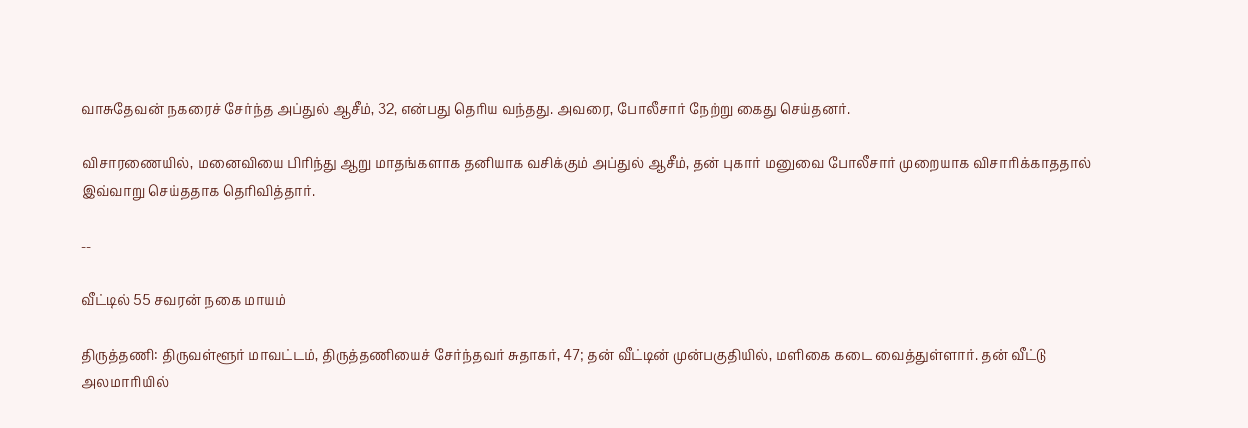வாசுதேவன் நகரைச் சேர்ந்த அப்துல் ஆசீம், 32, என்பது தெரிய வந்தது. அவரை, போலீசார் நேற்று கைது செய்தனர்.

விசாரணையில், மனைவியை பிரிந்து ஆறு மாதங்களாக தனியாக வசிக்கும் அப்துல் ஆசீம், தன் புகார் மனுவை போலீசார் முறையாக விசாரிக்காததால் இவ்வாறு செய்ததாக தெரிவித்தார்.

--

வீட்டில் 55 சவரன் நகை மாயம்

திருத்தணி: திருவள்ளூர் மாவட்டம், திருத்தணியைச் சேர்ந்தவர் சுதாகர், 47; தன் வீட்டின் முன்பகுதியில், மளிகை கடை வைத்துள்ளார். தன் வீட்டு அலமாரியில்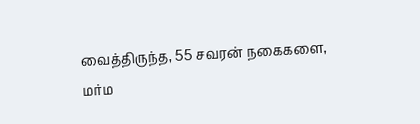வைத்திருந்த, 55 சவரன் நகைகளை, மர்ம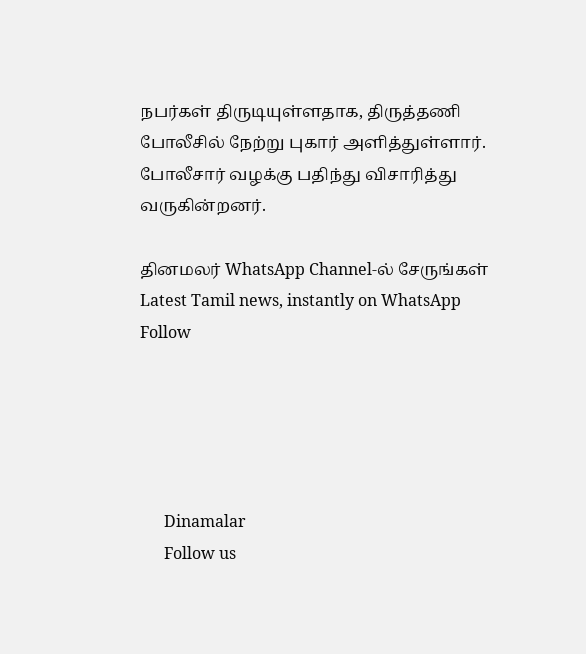நபர்கள் திருடியுள்ளதாக, திருத்தணி போலீசில் நேற்று புகார் அளித்துள்ளார். போலீசார் வழக்கு பதிந்து விசாரித்து வருகின்றனர்.

தினமலர் WhatsApp Channel-ல் சேருங்கள்
Latest Tamil news, instantly on WhatsApp
Follow





      Dinamalar
      Follow us